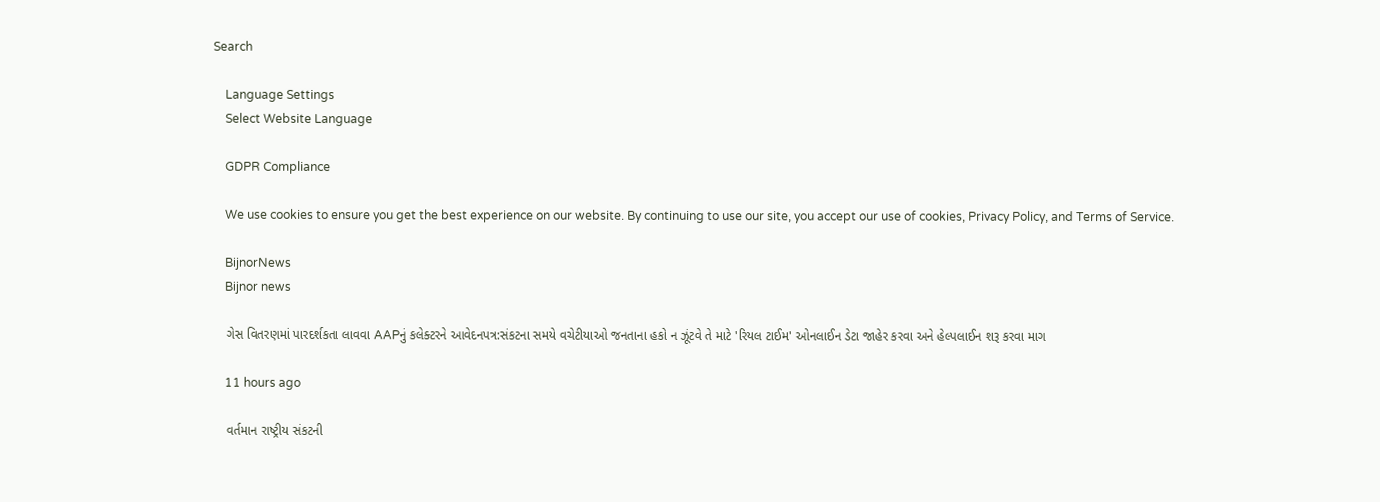Search

    Language Settings
    Select Website Language

    GDPR Compliance

    We use cookies to ensure you get the best experience on our website. By continuing to use our site, you accept our use of cookies, Privacy Policy, and Terms of Service.

    BijnorNews
    Bijnor news

    ગેસ વિતરણમાં પારદર્શકતા લાવવા AAPનું કલેક્ટરને આવેદનપત્ર:સંકટના સમયે વચેટીયાઓ જનતાના હકો ન ઝૂંટવે તે માટે 'રિયલ ટાઈમ' ઓનલાઈન ડેટા જાહેર કરવા અને હેલ્પલાઈન શરૂ કરવા માગ

    11 hours ago

    વર્તમાન રાષ્ટ્રીય સંકટની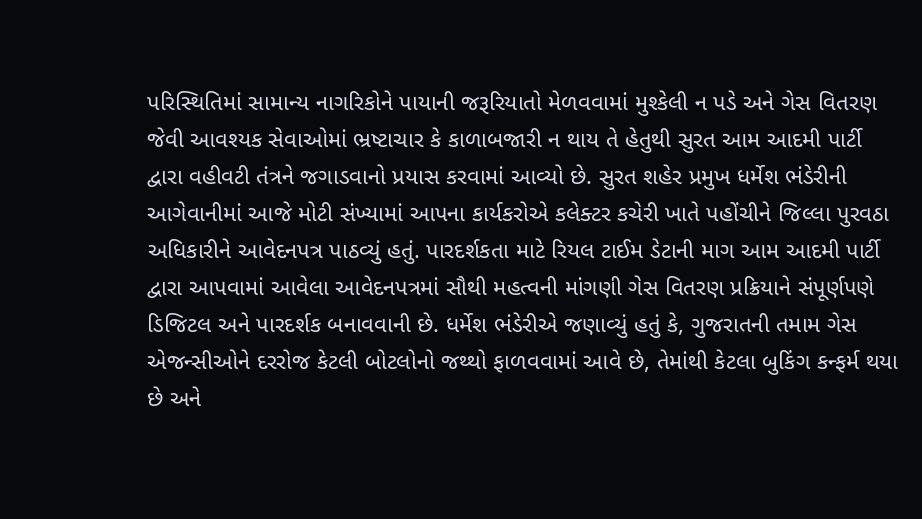પરિસ્થિતિમાં સામાન્ય નાગરિકોને પાયાની જરૂરિયાતો મેળવવામાં મુશ્કેલી ન પડે અને ગેસ વિતરણ જેવી આવશ્યક સેવાઓમાં ભ્રષ્ટાચાર કે કાળાબજારી ન થાય તે હેતુથી સુરત આમ આદમી પાર્ટી દ્વારા વહીવટી તંત્રને જગાડવાનો પ્રયાસ કરવામાં આવ્યો છે. સુરત શહેર પ્રમુખ ધર્મેશ ભંડેરીની આગેવાનીમાં આજે મોટી સંખ્યામાં આપના કાર્યકરોએ કલેક્ટર કચેરી ખાતે પહોંચીને જિલ્લા પુરવઠા અધિકારીને આવેદનપત્ર પાઠવ્યું હતું. પારદર્શકતા માટે રિયલ ટાઈમ ડેટાની માગ આમ આદમી પાર્ટી દ્વારા આપવામાં આવેલા આવેદનપત્રમાં સૌથી મહત્વની માંગણી ગેસ વિતરણ પ્રક્રિયાને સંપૂર્ણપણે ડિજિટલ અને પારદર્શક બનાવવાની છે. ધર્મેશ ભંડેરીએ જણાવ્યું હતું કે, ગુજરાતની તમામ ગેસ એજન્સીઓને દરરોજ કેટલી બોટલોનો જથ્થો ફાળવવામાં આવે છે, તેમાંથી કેટલા બુકિંગ કન્ફર્મ થયા છે અને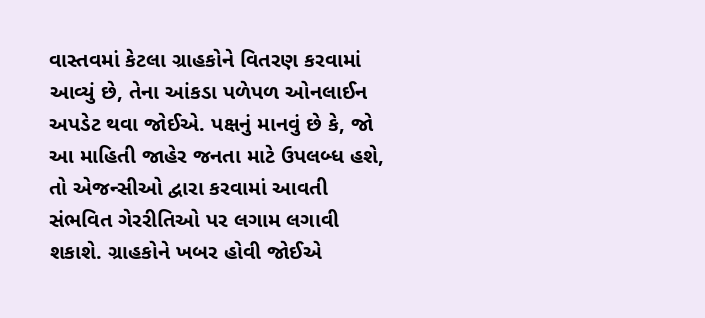વાસ્તવમાં કેટલા ગ્રાહકોને વિતરણ કરવામાં આવ્યું છે, તેના આંકડા પળેપળ ઓનલાઈન અપડેટ થવા જોઈએ. પક્ષનું માનવું છે કે, જો આ માહિતી જાહેર જનતા માટે ઉપલબ્ધ હશે, તો એજન્સીઓ દ્વારા કરવામાં આવતી સંભવિત ગેરરીતિઓ પર લગામ લગાવી શકાશે. ગ્રાહકોને ખબર હોવી જોઈએ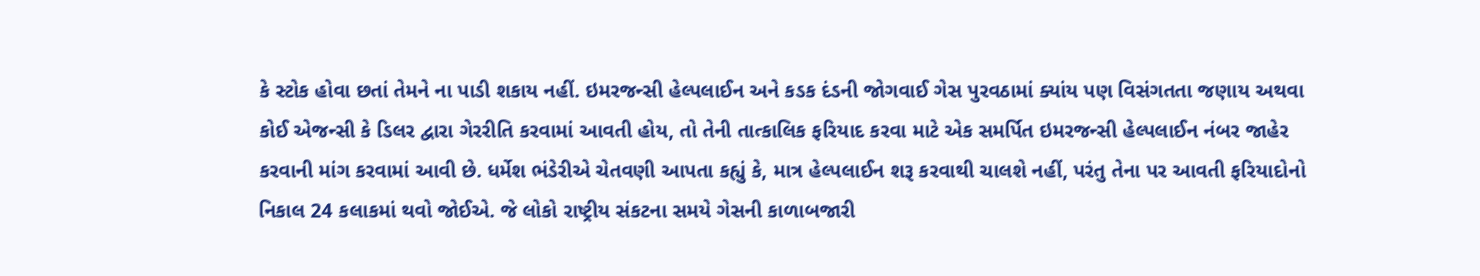કે સ્ટોક હોવા છતાં તેમને ના પાડી શકાય નહીં. ઇમરજન્સી હેલ્પલાઈન અને કડક દંડની જોગવાઈ ગેસ પુરવઠામાં ક્યાંય પણ વિસંગતતા જણાય અથવા કોઈ એજન્સી કે ડિલર દ્વારા ગેરરીતિ કરવામાં આવતી હોય, તો તેની તાત્કાલિક ફરિયાદ કરવા માટે એક સમર્પિત ઇમરજન્સી હેલ્પલાઈન નંબર જાહેર કરવાની માંગ કરવામાં આવી છે. ધર્મેશ ભંડેરીએ ચેતવણી આપતા કહ્યું કે, માત્ર હેલ્પલાઈન શરૂ કરવાથી ચાલશે નહીં, પરંતુ તેના પર આવતી ફરિયાદોનો નિકાલ 24 કલાકમાં થવો જોઈએ. જે લોકો રાષ્ટ્રીય સંકટના સમયે ગેસની કાળાબજારી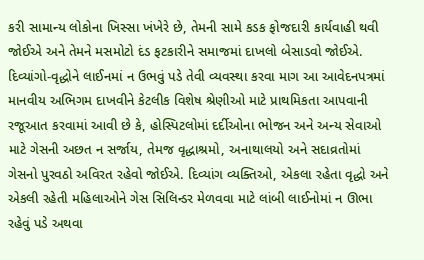કરી સામાન્ય લોકોના ખિસ્સા ખંખેરે છે, તેમની સામે કડક ફોજદારી કાર્યવાહી થવી જોઈએ અને તેમને મસમોટો દંડ ફટકારીને સમાજમાં દાખલો બેસાડવો જોઈએ. દિવ્યાંગો-વૃદ્ધોને લાઈનમાં ન ઉભવું પડે તેવી વ્યવસ્થા કરવા માગ આ આવેદનપત્રમાં માનવીય અભિગમ દાખવીને કેટલીક વિશેષ શ્રેણીઓ માટે પ્રાથમિકતા આપવાની રજૂઆત કરવામાં આવી છે કે, હોસ્પિટલોમાં દર્દીઓના ભોજન અને અન્ય સેવાઓ માટે ગેસની અછત ન સર્જાય, તેમજ વૃદ્ધાશ્રમો, અનાથાલયો અને સદાવ્રતોમાં ગેસનો પુરવઠો અવિરત રહેવો જોઈએ. દિવ્યાંગ વ્યક્તિઓ, એકલા રહેતા વૃદ્ધો અને એકલી રહેતી મહિલાઓને ગેસ સિલિન્ડર મેળવવા માટે લાંબી લાઈનોમાં ન ઊભા રહેવું પડે અથવા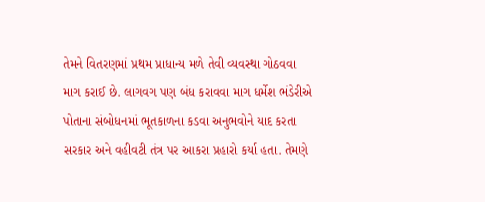તેમને વિતરણમાં પ્રથમ પ્રાધાન્ય મળે તેવી વ્યવસ્થા ગોઠવવા માગ કરાઈ છે. લાગવગ પણ બંધ કરાવવા માગ ધર્મેશ ભંડેરીએ પોતાના સંબોધનમાં ભૂતકાળના કડવા અનુભવોને યાદ કરતા સરકાર અને વહીવટી તંત્ર પર આકરા પ્રહારો કર્યા હતા. તેમણે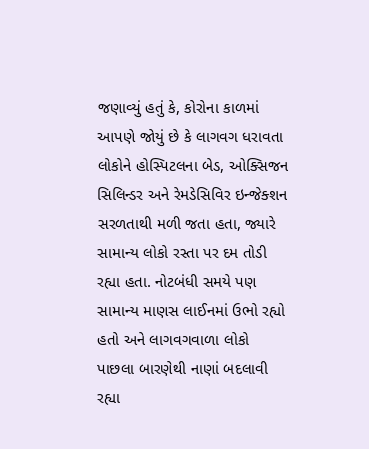જણાવ્યું હતું કે, કોરોના કાળમાં આપણે જોયું છે કે લાગવગ ધરાવતા લોકોને હોસ્પિટલના બેડ, ઓક્સિજન સિલિન્ડર અને રેમડેસિવિર ઇન્જેક્શન સરળતાથી મળી જતા હતા, જ્યારે સામાન્ય લોકો રસ્તા પર દમ તોડી રહ્યા હતા. નોટબંધી સમયે પણ સામાન્ય માણસ લાઈનમાં ઉભો રહ્યો હતો અને લાગવગવાળા લોકો પાછલા બારણેથી નાણાં બદલાવી રહ્યા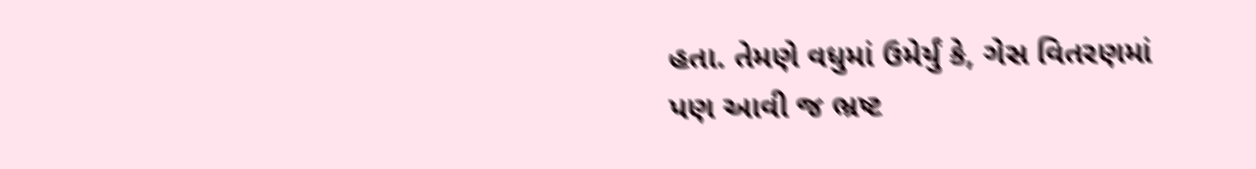હતા. તેમણે વધુમાં ઉમેર્યું કે, ગેસ વિતરણમાં પણ આવી જ ભ્રષ્ટ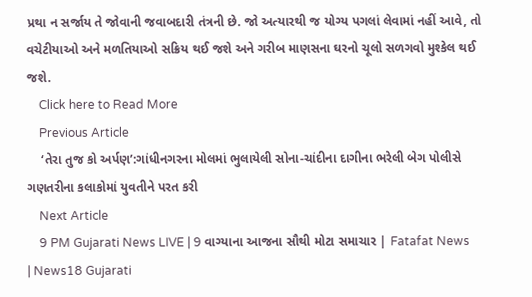પ્રથા ન સર્જાય તે જોવાની જવાબદારી તંત્રની છે. જો અત્યારથી જ યોગ્ય પગલાં લેવામાં નહીં આવે, તો વચેટીયાઓ અને મળતિયાઓ સક્રિય થઈ જશે અને ગરીબ માણસના ઘરનો ચૂલો સળગવો મુશ્કેલ થઈ જશે.
    Click here to Read More
    Previous Article
    ‘તેરા તુજ કો અર્પણ’:ગાંધીનગરના મોલમાં ભુલાયેલી સોના-ચાંદીના દાગીના ભરેલી બેગ પોલીસે ગણતરીના કલાકોમાં યુવતીને પરત કરી
    Next Article
    9 PM Gujarati News LIVE | 9 વાગ્યાના આજના સૌથી મોટા સમાચાર | Fatafat News | News18 Gujarati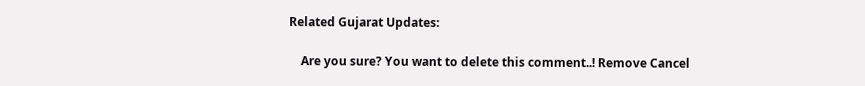Related Gujarat Updates:

    Are you sure? You want to delete this comment..! Remove Cancel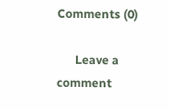Comments (0)

      Leave a comment